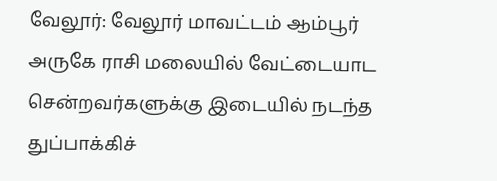வேலூர்: வேலூர் மாவட்டம் ஆம்பூர் அருகே ராசி மலையில் வேட்டையாட சென்றவர்களுக்கு இடையில் நடந்த துப்பாக்கிச்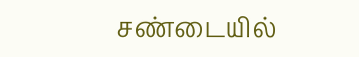சண்டையில்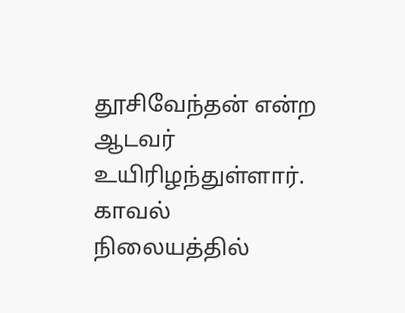தூசிவேந்தன் என்ற ஆடவர் உயிரிழந்துள்ளார். காவல் நிலையத்தில்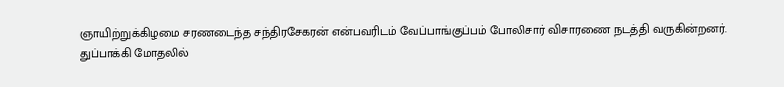ஞாயிற்றுக்கிழமை சரணடைந்த சந்திரசேகரன் என்பவரிடம் வேப்பாங்குப்பம் போலிசார் விசாரணை நடத்தி வருகின்றனர்.
துப்பாக்கி மோதலில்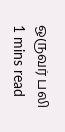ஒருவர் பலி
1 mins read